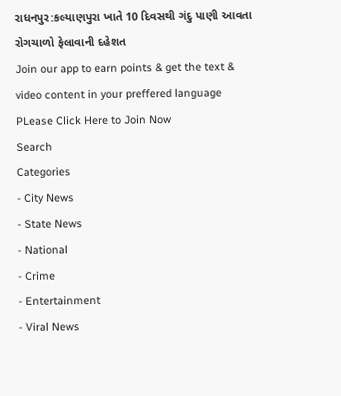રાધનપુર:કલ્યાણપુરા ખાતે 10 દિવસથી ગંદુ પાણી આવતા રોગચાળો ફેલાવાની દહેશત
Join our app to earn points & get the text & video content in your preffered language
PLease Click Here to Join Now
Search
Categories
- City News
- State News
- National
- Crime
- Entertainment
- Viral News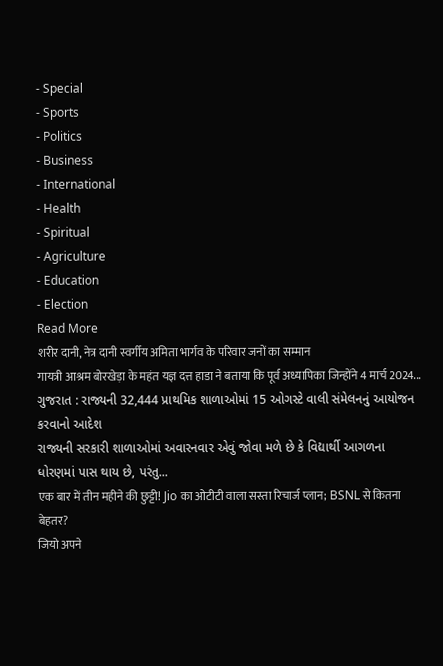- Special
- Sports
- Politics
- Business
- International
- Health
- Spiritual
- Agriculture
- Education
- Election
Read More
शरीर दानी, नेत्र दानी स्वर्गीय अमिता भार्गव के परिवार जनों का सम्मान
गायत्री आश्रम बोरखेड़ा के महंत यज्ञ दत्त हाडा ने बताया कि पूर्व अध्यापिका जिन्होंने 4 मार्च 2024...
ગુજરાત : રાજ્યની 32,444 પ્રાથમિક શાળાઓમાં 15 ઓગસ્ટે વાલી સંમેલનનું આયોજન કરવાનો આદેશ
રાજ્યની સરકારી શાળાઓમાં અવારનવાર એવું જોવા મળે છે કે વિદ્યાર્થી આગળના ધોરણમાં પાસ થાય છે, પરંતુ...
एक बार में तीन महीने की छुट्टी! Jio का ओटीटी वाला सस्ता रिचार्ज प्लान; BSNL से कितना बेहतर?
जियो अपने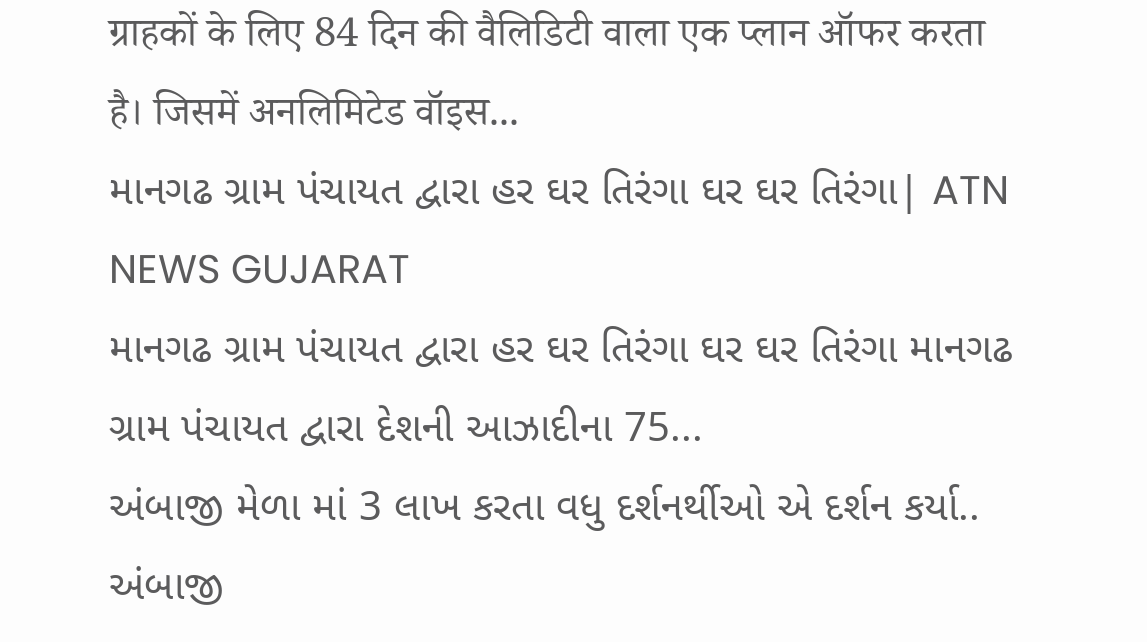ग्राहकों के लिए 84 दिन की वैलिडिटी वाला एक प्लान ऑफर करता है। जिसमें अनलिमिटेड वॉइस...
માનગઢ ગ્રામ પંચાયત દ્વારા હર ઘર તિરંગા ઘર ઘર તિરંગા| ATN NEWS GUJARAT
માનગઢ ગ્રામ પંચાયત દ્વારા હર ઘર તિરંગા ઘર ઘર તિરંગા માનગઢ ગ્રામ પંચાયત દ્વારા દેશની આઝાદીના 75...
અંબાજી મેળા માં 3 લાખ કરતા વધુ દર્શનર્થીઓ એ દર્શન કર્યા..
અંબાજી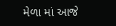મેળા માં આજે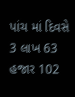પાંચ માં દિવસે 3 લાખ 63 હજાર 102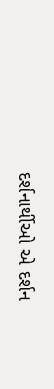દર્શનાર્થીઓ એ દર્શન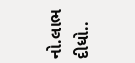નો.લાભ દીધો..